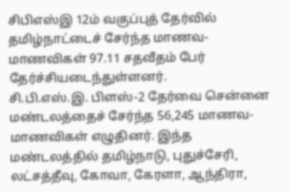சிபிஎஸ்இ 12ம் வகுப்புத் தேர்வில் தமிழ்நாட்டைச் சேர்ந்த மாணவ-மாணவிகள் 97.11 சதவீதம் பேர் தேர்ச்சியடைந்துள்ளனர்.
சி.பி.எஸ்.இ. பிளஸ்-2 தேர்வை சென்னை மண்டலத்தைச் சேர்ந்த 56,245 மாணவ-மாணவிகள் எழுதினர். இந்த மண்டலத்தில் தமிழ்நாடு, புதுச்சேரி, லட்சத்தீவு, கோவா, கேரளா, ஆந்திரா,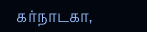கர்நாடகா,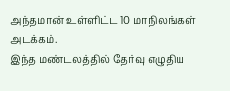அந்தமான் உள்ளிட்ட 10 மாநிலங்கள் அடக்கம்.
இந்த மண்டலத்தில் தேர்வு எழுதிய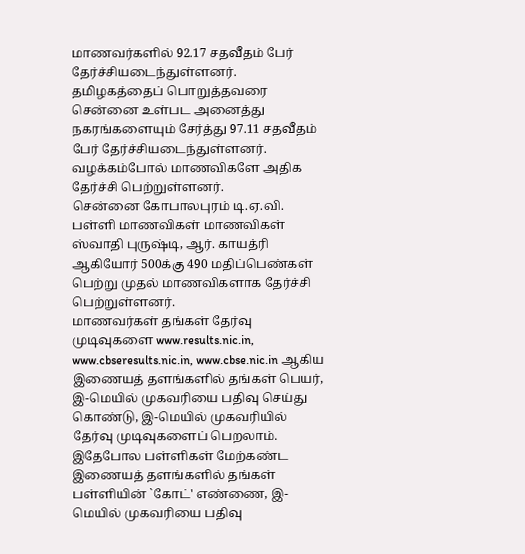மாணவர்களில் 92.17 சதவீதம் பேர் தேர்ச்சியடைந்துள்ளனர்.
தமிழகத்தைப் பொறுத்தவரை சென்னை உள்பட அனைத்து நகரங்களையும் சேர்த்து 97.11 சதவீதம் பேர் தேர்ச்சியடைந்துள்ளனர். வழக்கம்போல் மாணவிகளே அதிக தேர்ச்சி பெற்றுள்ளனர்.
சென்னை கோபாலபுரம் டி.ஏ.வி. பள்ளி மாணவிகள் மாணவிகள் ஸ்வாதி புருஷ்டி, ஆர். காயத்ரி ஆகியோர் 500க்கு 490 மதிப்பெண்கள் பெற்று முதல் மாணவிகளாக தேர்ச்சி பெற்றுள்ளனர்.
மாணவர்கள் தங்கள் தேர்வு முடிவுகளை www.results.nic.in, www.cbseresults.nic.in, www.cbse.nic.in ஆகிய இணையத் தளங்களில் தங்கள் பெயர், இ-மெயில் முகவரியை பதிவு செய்து கொண்டு, இ-மெயில் முகவரியில் தேர்வு முடிவுகளைப் பெறலாம்.
இதேபோல பள்ளிகள் மேற்கண்ட இணையத் தளங்களில் தங்கள் பள்ளியின் `கோட்' எண்ணை, இ-மெயில் முகவரியை பதிவு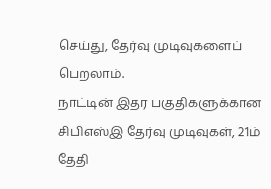செய்து, தேர்வு முடிவுகளைப் பெறலாம்.
நாட்டின் இதர பகுதிகளுக்கான சிபிஎஸ்இ தேர்வு முடிவுகள், 21ம் தேதி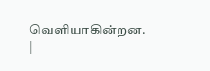வெளியாகின்றன. |